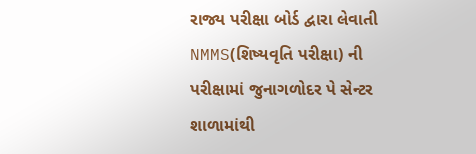રાજ્ય પરીક્ષા બોર્ડ દ્વારા લેવાતી NMMS(શિષ્યવૃતિ પરીક્ષા) ની પરીક્ષામાં જુનાગળોદર પે સેન્ટર શાળામાંથી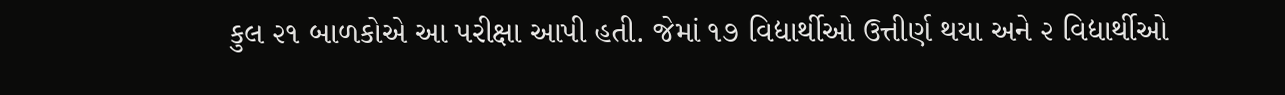કુલ ૨૧ બાળકોએ આ પરીક્ષા આપી હતી. જેમાં ૧૭ વિદ્યાર્થીઓ ઉત્તીર્ણ થયા અને ૨ વિદ્યાર્થીઓ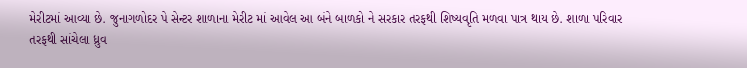મેરીટમાં આવ્યા છે. જુનાગળોદર પે સેન્ટર શાળાના મેરીટ માં આવેલ આ બંને બાળકો ને સરકાર તરફથી શિષ્યવૃતિ મળવા પાત્ર થાય છે. શાળા પરિવાર તરફથી સાંચેલા ધ્રુવ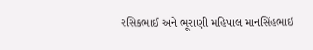રસિકભાઈ અને ભૂરાણી મહિપાલ માનસિંહભાઇ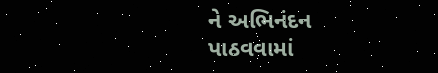ને અભિનંદન પાઠવવામાં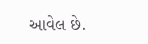આવેલ છે.